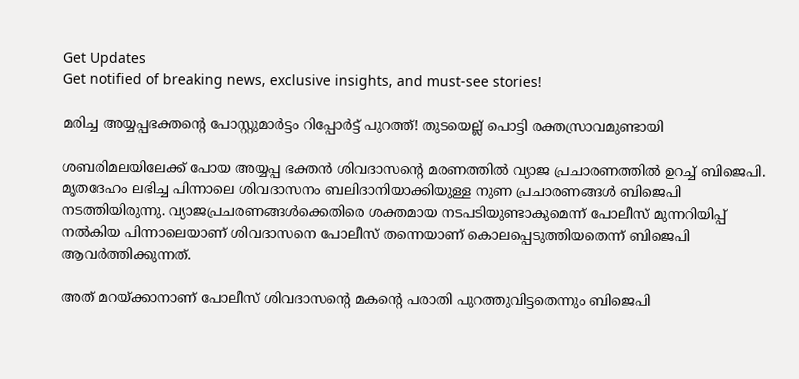Get Updates
Get notified of breaking news, exclusive insights, and must-see stories!

മരിച്ച അയ്യപ്പഭക്തന്‍റെ പോസ്റ്റുമാര്‍ട്ടം റിപ്പോര്‍ട്ട് പുറത്ത്! തുടയെല്ല് പൊട്ടി രക്തസ്രാവമുണ്ടായി

ശബരിമലയിലേക്ക് പോയ അയ്യപ്പ ഭക്തന്‍ ശിവദാസന്‍റെ മരണത്തില്‍ വ്യാജ പ്രചാരണത്തില്‍ ഉറച്ച് ബിജെപി. മൃതദേഹം ലഭിച്ച പിന്നാലെ ശിവദാസനം ബലിദാനിയാക്കിയുള്ള നുണ പ്രചാരണങ്ങള്‍ ബിജെപി നടത്തിയിരുന്നു. വ്യാജപ്രചരണങ്ങള്‍ക്കെതിരെ ശക്തമായ നടപടിയുണ്ടാകുമെന്ന് പോലീസ് മുന്നറിയിപ്പ് നല്‍കിയ പിന്നാലെയാണ് ശിവദാസനെ പോലീസ് തന്നെയാണ് കൊലപ്പെടുത്തിയതെന്ന് ബിജെപി ആവര്‍ത്തിക്കുന്നത്.

അത് മറയ്ക്കാനാണ് പോലീസ് ശിവദാസന്‍റെ മകന്‍റെ പരാതി പുറത്തുവിട്ടതെന്നും ബിജെപി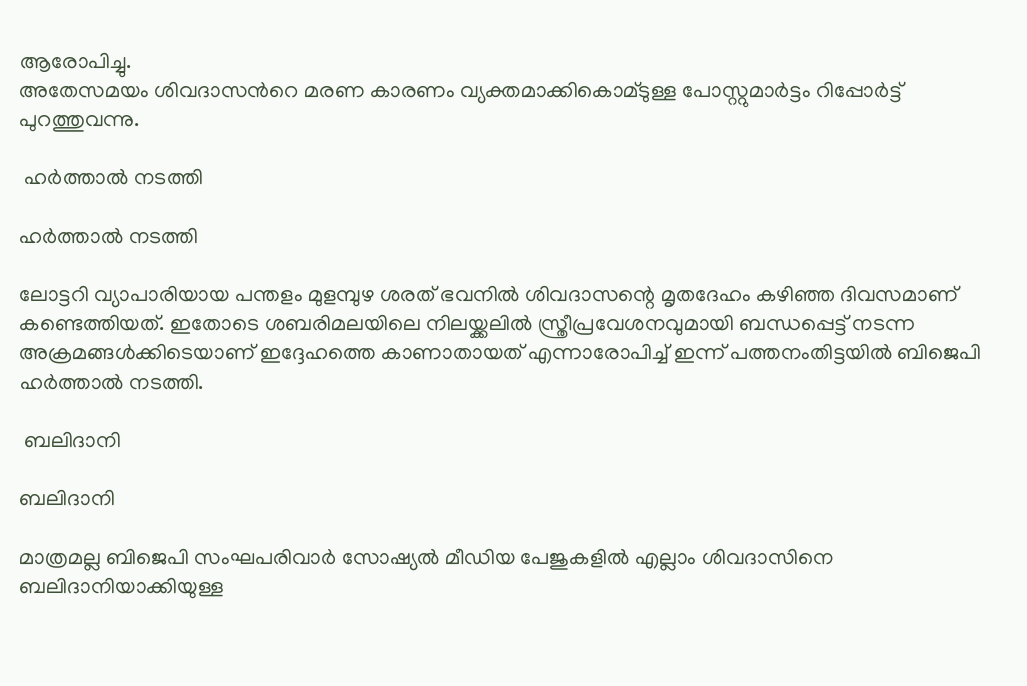ആരോപിച്ചു.
അതേസമയം ശിവദാസന്‍റെ മരണ കാരണം വ്യക്തമാക്കികൊമ്ടുള്ള പോസ്റ്റുമാര്‍ട്ടം റിപ്പോര്‍ട്ട് പുറത്തുവന്നു.

 ഹര്‍ത്താല്‍ നടത്തി

ഹര്‍ത്താല്‍ നടത്തി

ലോട്ടറി വ്യാപാരിയായ പന്തളം മുളമ്പുഴ ശരത് ഭവനില്‍ ശിവദാസന്റെ മൃതദേഹം കഴിഞ്ഞ ദിവസമാണ് കണ്ടെത്തിയത്. ഇതോടെ ശബരിമലയിലെ നിലയ്ക്കലിൽ സ്ത്രീപ്രവേശനവുമായി ബന്ധപ്പെട്ട് നടന്ന അക്രമങ്ങൾക്കിടെയാണ് ഇദ്ദേഹത്തെ കാണാതായത് എന്നാരോപിച്ച് ഇന്ന് പത്തനംതിട്ടയില്‍ ബിജെപി ഹര്‍ത്താല്‍ നടത്തി.

 ബലിദാനി

ബലിദാനി

മാത്രമല്ല ബിജെപി സംഘപരിവാര്‍ സോഷ്യല്‍ മീഡിയ പേജുകളില്‍ എല്ലാം ശിവദാസിനെ ബലിദാനിയാക്കിയുള്ള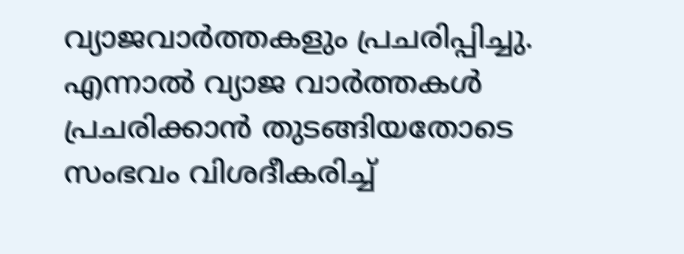വ്യാജവാര്‍ത്തകളും പ്രചരിപ്പിച്ചു. എന്നാല്‍ വ്യാജ വാര്‍ത്തകള്‍ പ്രചരിക്കാന്‍ തുടങ്ങിയതോടെ സംഭവം വിശദീകരിച്ച്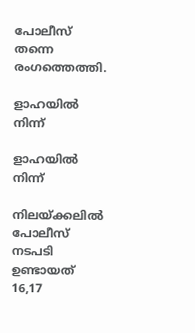പോലീസ് തന്നെ രംഗത്തെത്തി.

ളാഹയില്‍ നിന്ന്

ളാഹയില്‍ നിന്ന്

നിലയ്ക്കലില്‍ പോലീസ് നടപടി ഉണ്ടായത് 16,17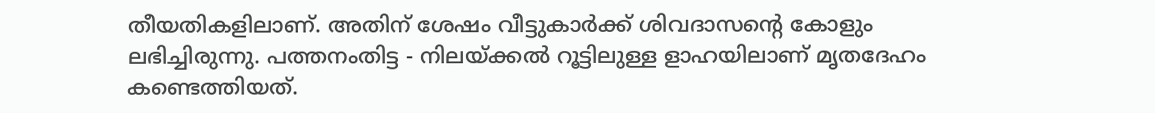തീയതികളിലാണ്. അതിന് ശേഷം വീട്ടുകാര്‍ക്ക് ശിവദാസന്‍റെ കോളും ലഭിച്ചിരുന്നു. പത്തനംതിട്ട - നിലയ്ക്കല്‍ റൂട്ടിലുള്ള ളാഹയിലാണ് മൃതദേഹം കണ്ടെത്തിയത്.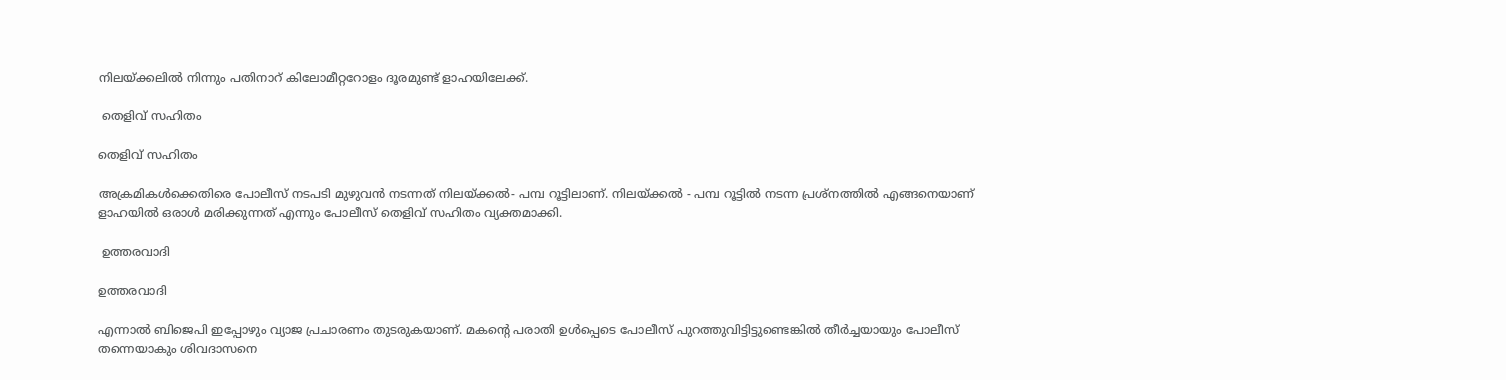നിലയ്ക്കലില്‍ നിന്നും പതിനാറ് കിലോമീറ്ററോളം ദൂരമുണ്ട് ളാഹയിലേക്ക്.

 തെളിവ് സഹിതം

തെളിവ് സഹിതം

അക്രമികള്‍ക്കെതിരെ പോലീസ് നടപടി മുഴുവന്‍ നടന്നത് നിലയ്ക്കല്‍- പമ്പ റൂട്ടിലാണ്. നിലയ്ക്കല്‍ - പമ്പ റൂട്ടില്‍ നടന്ന പ്രശ്നത്തില്‍ എങ്ങനെയാണ് ളാഹയില്‍ ഒരാള്‍ മരിക്കുന്നത് എന്നും പോലീസ് തെളിവ് സഹിതം വ്യക്തമാക്കി.

 ഉത്തരവാദി

ഉത്തരവാദി

എന്നാല്‍ ബിജെപി ഇപ്പോഴും വ്യാജ പ്രചാരണം തുടരുകയാണ്. മകന്‍റെ പരാതി ഉള്‍പ്പെടെ പോലീസ് പുറത്തുവിട്ടിട്ടുണ്ടെങ്കില്‍ തീര്‍ച്ചയായും പോലീസ് തന്നെയാകും ശിവദാസനെ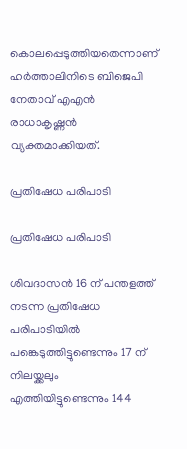കൊലപ്പെടുത്തിയതെന്നാണ് ഹര്‍ത്താലിനിടെ ബിജെപി നേതാവ് എഎന്‍ രാധാകൃഷ്ണന്‍ വ്യക്തമാക്കിയത്.

പ്രതിഷേധ പരിപാടി

പ്രതിഷേധ പരിപാടി

ശിവദാസന്‍ 16 ന് പന്തളത്ത് നടന്ന പ്രതിഷേധ പരിപാടിയില്‍ പങ്കെടുത്തിട്ടുണ്ടെന്നും 17 ന് നിലയ്ക്കലും എത്തിയിട്ടുണ്ടെന്നും 144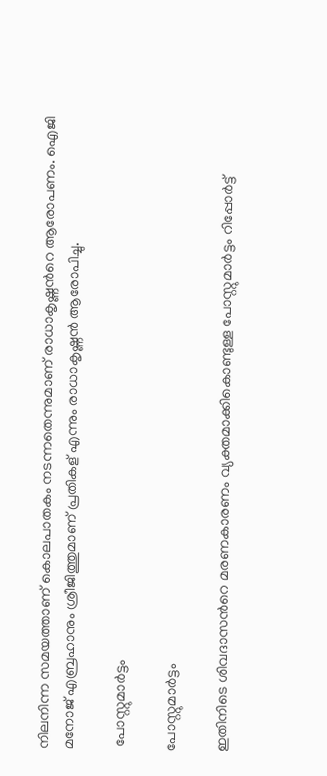നിലനിന്ന സമയത്താണ് കൊലപാതകം നടന്നതെന്നുമാണ് രാധാകൃഷ്ണന്‍റെ ആരോപണം. ഐജി മനോജ് എബ്രഹാനും ശ്രീജിത്തുമാണ് പ്രതികള് എന്നും രാധാകൃഷ്ണന്‍ ആരോപിച്ചു.

 പോസ്റ്റുമാര്‍ട്ടം

പോസ്റ്റുമാര്‍ട്ടം

ഇതിനിടെ ശിവദാസന്‍റെ മരണകാരണം വ്യക്തമാക്കികൊണ്ടുള്ള പോസ്റ്റുമാര്‍ട്ടം റിപ്പോര്‍ട്ട്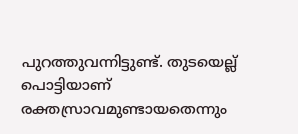പുറത്തുവന്നിട്ടുണ്ട്. തുടയെല്ല് പൊട്ടിയാണ് രക്തസ്രാവമുണ്ടായതെന്നും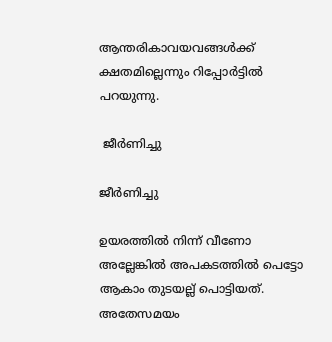ആന്തരികാവയവങ്ങള്‍ക്ക് ക്ഷതമില്ലെന്നും റിപ്പോര്‍ട്ടില്‍ പറയുന്നു.

 ജീര്‍ണിച്ചു

ജീര്‍ണിച്ചു

ഉയരത്തില്‍ നിന്ന് വീണോ അല്ലേങ്കില്‍ അപകടത്തില്‍ പെട്ടോ ആകാം തുടയല്ല് പൊട്ടിയത്. അതേസമയം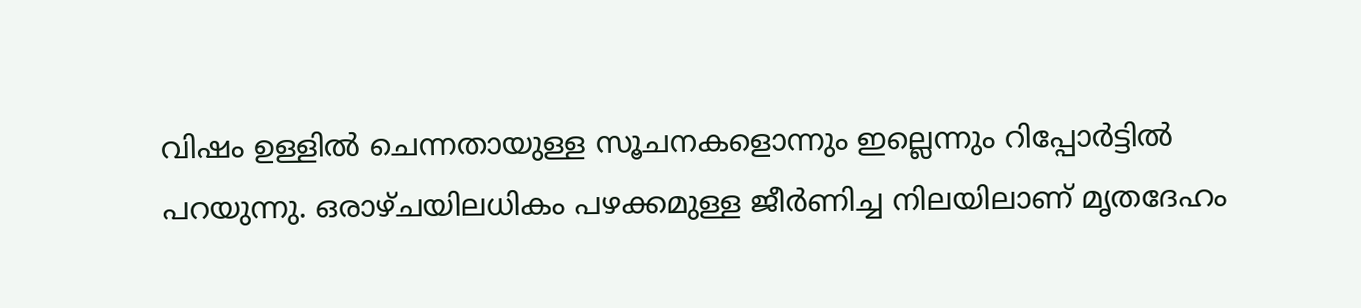വിഷം ഉള്ളില്‍ ചെന്നതായുള്ള സൂചനകളൊന്നും ഇല്ലെന്നും റിപ്പോര്‍ട്ടില്‍ പറയുന്നു. ഒരാഴ്ചയിലധികം പഴക്കമുള്ള ജീര്‍ണിച്ച നിലയിലാണ് മൃതദേഹം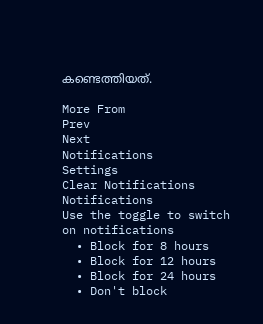കണ്ടെത്തിയത്.

More From
Prev
Next
Notifications
Settings
Clear Notifications
Notifications
Use the toggle to switch on notifications
  • Block for 8 hours
  • Block for 12 hours
  • Block for 24 hours
  • Don't block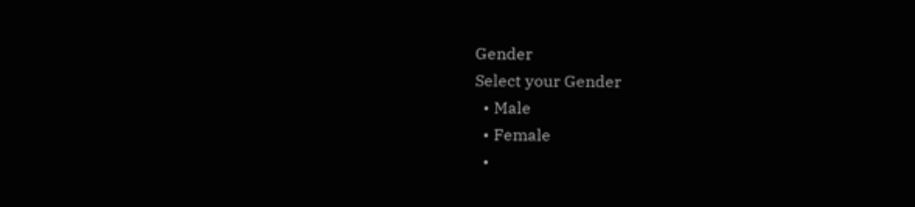Gender
Select your Gender
  • Male
  • Female
  •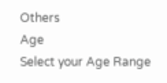Others
Age
Select your Age Range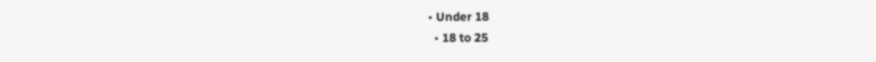• Under 18
  • 18 to 25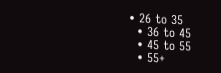• 26 to 35
  • 36 to 45
  • 45 to 55
  • 55+